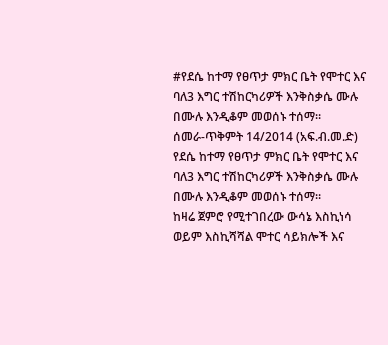#የደሴ ከተማ የፀጥታ ምክር ቤት የሞተር እና ባለ3 እግር ተሽከርካሪዎች እንቅስቃሴ ሙሉ በሙሉ እንዲቆም መወሰኑ ተሰማ።
ሰመራ-ጥቅምት 14/2014 (አፍ.ብ.መ.ድ)
የደሴ ከተማ የፀጥታ ምክር ቤት የሞተር እና ባለ3 እግር ተሽከርካሪዎች እንቅስቃሴ ሙሉ በሙሉ እንዲቆም መወሰኑ ተሰማ።
ከዛሬ ጀምሮ የሚተገበረው ውሳኔ እስኪነሳ ወይም እስኪሻሻል ሞተር ሳይክሎች እና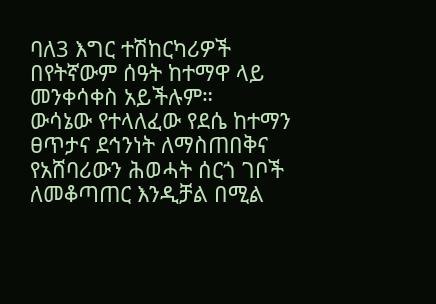ባለ3 እግር ተሽከርካሪዎች በየትኛውም ሰዓት ከተማዋ ላይ መንቀሳቀስ አይችሉም።
ውሳኔው የተላለፈው የደሴ ከተማን ፀጥታና ደኅንነት ለማስጠበቅና የአሸባሪውን ሕወሓት ሰርጎ ገቦች ለመቆጣጠር እንዲቻል በሚል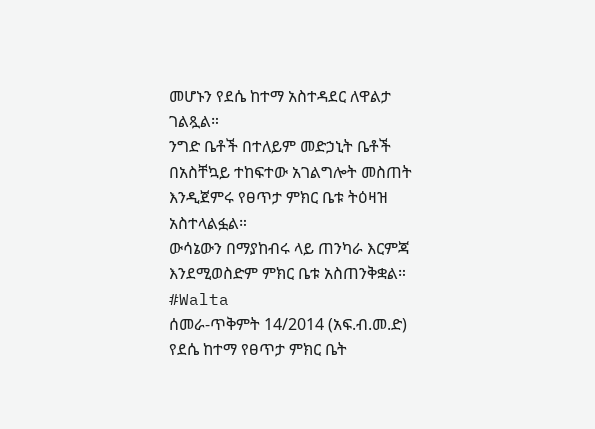መሆኑን የደሴ ከተማ አስተዳደር ለዋልታ ገልጿል።
ንግድ ቤቶች በተለይም መድኃኒት ቤቶች በአስቸኳይ ተከፍተው አገልግሎት መስጠት እንዲጀምሩ የፀጥታ ምክር ቤቱ ትዕዛዝ አስተላልፏል።
ውሳኔውን በማያከብሩ ላይ ጠንካራ እርምጃ እንደሚወስድም ምክር ቤቱ አስጠንቅቋል።
#Walta
ሰመራ-ጥቅምት 14/2014 (አፍ.ብ.መ.ድ)
የደሴ ከተማ የፀጥታ ምክር ቤት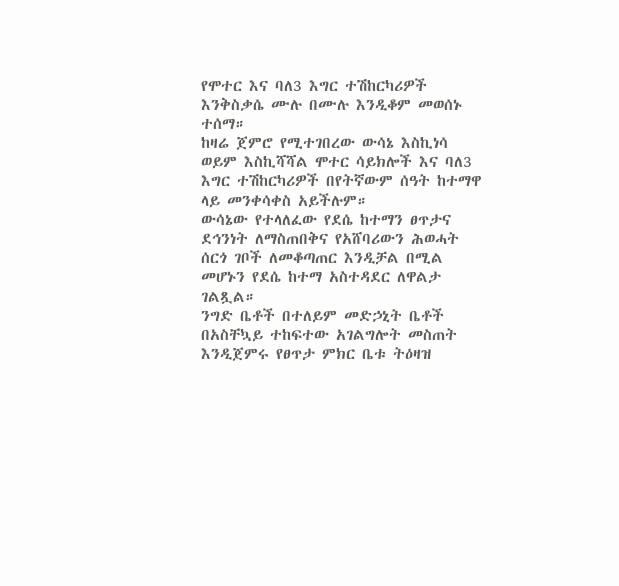የሞተር እና ባለ3 እግር ተሽከርካሪዎች እንቅስቃሴ ሙሉ በሙሉ እንዲቆም መወሰኑ ተሰማ።
ከዛሬ ጀምሮ የሚተገበረው ውሳኔ እስኪነሳ ወይም እስኪሻሻል ሞተር ሳይክሎች እና ባለ3 እግር ተሽከርካሪዎች በየትኛውም ሰዓት ከተማዋ ላይ መንቀሳቀስ አይችሉም።
ውሳኔው የተላለፈው የደሴ ከተማን ፀጥታና ደኅንነት ለማስጠበቅና የአሸባሪውን ሕወሓት ሰርጎ ገቦች ለመቆጣጠር እንዲቻል በሚል መሆኑን የደሴ ከተማ አስተዳደር ለዋልታ ገልጿል።
ንግድ ቤቶች በተለይም መድኃኒት ቤቶች በአስቸኳይ ተከፍተው አገልግሎት መስጠት እንዲጀምሩ የፀጥታ ምክር ቤቱ ትዕዛዝ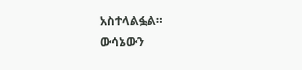አስተላልፏል።
ውሳኔውን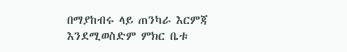በማያከብሩ ላይ ጠንካራ እርምጃ እንደሚወስድም ምክር ቤቱ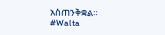አስጠንቅቋል።
#Walta